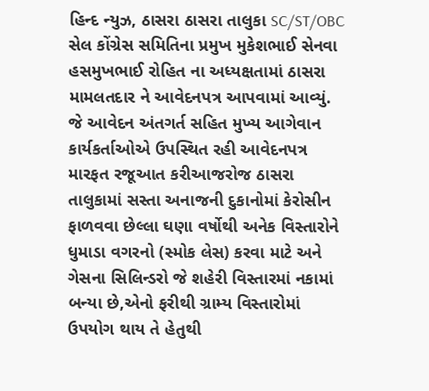હિન્દ ન્યુઝ, ઠાસરા ઠાસરા તાલુકા SC/ST/OBC સેલ કોંગ્રેસ સમિતિના પ્રમુખ મુકેશભાઈ સેનવા હસમુખભાઈ રોહિત ના અધ્યક્ષતામાં ઠાસરા મામલતદાર ને આવેદનપત્ર આપવામાં આવ્યું. જે આવેદન અંતગર્ત સહિત મુખ્ય આગેવાન કાર્યકર્તાઓએ ઉપસ્થિત રહી આવેદનપત્ર મારફત રજૂઆત કરીઆજરોજ ઠાસરા તાલુકામાં સસ્તા અનાજની દુકાનોમાં કેરોસીન ફાળવવા છેલ્લા ઘણા વર્ષોથી અનેક વિસ્તારોને ધુમાડા વગરનો (સ્મોક લેસ) કરવા માટે અને ગેસના સિલિન્ડરો જે શહેરી વિસ્તારમાં નકામાં બન્યા છે,એનો ફરીથી ગ્રામ્ય વિસ્તારોમાં ઉપયોગ થાય તે હેતુથી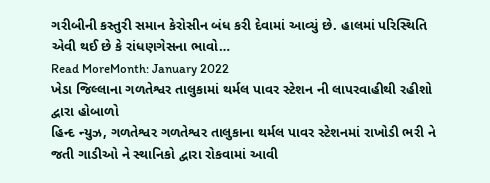ગરીબીની કસ્તુરી સમાન કેરોસીન બંધ કરી દેવામાં આવ્યું છે. હાલમાં પરિસ્થિતિ એવી થઈ છે કે રાંધણગેસના ભાવો…
Read MoreMonth: January 2022
ખેડા જિલ્લાના ગળતેશ્વર તાલુકામાં થર્મલ પાવર સ્ટેશન ની લાપરવાહીથી રહીશો દ્વારા હોબાળો
હિન્દ ન્યુઝ, ગળતેશ્વર ગળતેશ્વર તાલુકાના થર્મલ પાવર સ્ટેશનમાં રાખોડી ભરી ને જતી ગાડીઓ ને સ્થાનિકો દ્વારા રોકવામાં આવી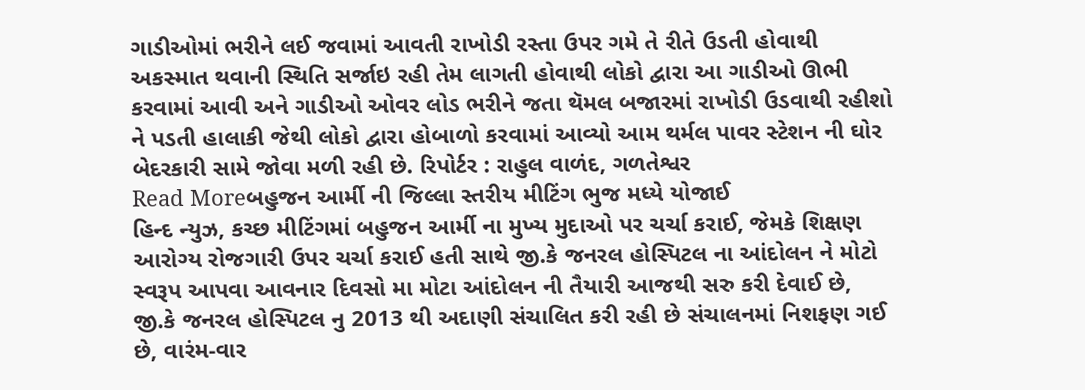ગાડીઓમાં ભરીને લઈ જવામાં આવતી રાખોડી રસ્તા ઉપર ગમે તે રીતે ઉડતી હોવાથી અકસ્માત થવાની સ્થિતિ સર્જાઇ રહી તેમ લાગતી હોવાથી લોકો દ્વારા આ ગાડીઓ ઊભી કરવામાં આવી અને ગાડીઓ ઓવર લોડ ભરીને જતા થૅમલ બજારમાં રાખોડી ઉડવાથી રહીશો ને પડતી હાલાકી જેથી લોકો દ્વારા હોબાળો કરવામાં આવ્યો આમ થર્મલ પાવર સ્ટેશન ની ઘોર બેદરકારી સામે જોવા મળી રહી છે. રિપોર્ટર : રાહુલ વાળંદ, ગળતેશ્વર
Read Moreબહુજન આર્મી ની જિલ્લા સ્તરીય મીટિંગ ભુજ મધ્યે યોજાઈ
હિન્દ ન્યુઝ, કચ્છ મીટિંગમાં બહુજન આર્મી ના મુખ્ય મુદાઓ પર ચર્ચા કરાઈ, જેમકે શિક્ષણ આરોગ્ય રોજગારી ઉપર ચર્ચા કરાઈ હતી સાથે જી.કે જનરલ હોસ્પિટલ ના આંદોલન ને મોટો સ્વરૂપ આપવા આવનાર દિવસો મા મોટા આંદોલન ની તૈયારી આજથી સરુ કરી દેવાઈ છે, જી.કે જનરલ હોસ્પિટલ નુ 2013 થી અદાણી સંચાલિત કરી રહી છે સંચાલનમાં નિશફણ ગઈ છે, વારંમ-વાર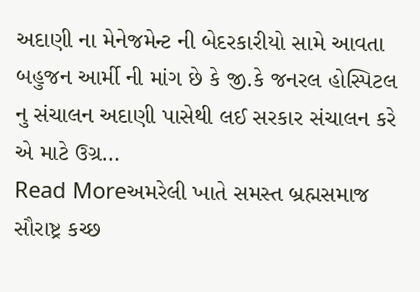અદાણી ના મેનેજમેન્ટ ની બેદરકારીયો સામે આવતા બહુજન આર્મી ની માંગ છે કે જી.કે જનરલ હોસ્પિટલ નુ સંચાલન અદાણી પાસેથી લઈ સરકાર સંચાલન કરે એ માટે ઉગ્ર…
Read Moreઅમરેલી ખાતે સમસ્ત બ્રહ્મસમાજ સૌરાષ્ટ્ર કચ્છ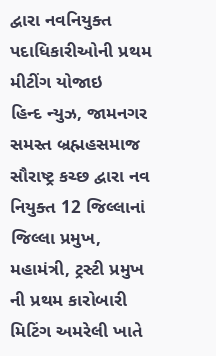દ્વારા નવનિયુક્ત પદાધિકારીઓની પ્રથમ મીટીંગ યોજાઇ
હિન્દ ન્યુઝ, જામનગર સમસ્ત બ્રહ્મહસમાજ સૌરાષ્ટ્ર કચ્છ દ્વારા નવ નિયુક્ત 12 જિલ્લાનાં જિલ્લા પ્રમુખ, મહામંત્રી, ટ્રસ્ટી પ્રમુખ ની પ્રથમ કારોબારી મિટિંગ અમરેલી ખાતે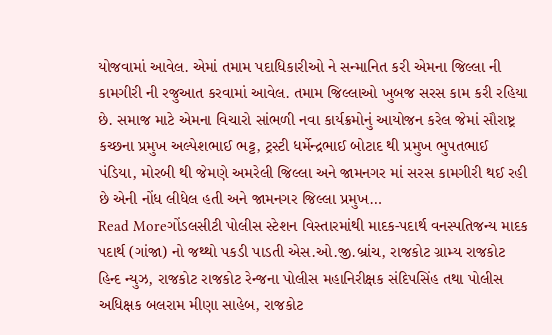યોજવામાં આવેલ. એમાં તમામ પદાધિકારીઓ ને સન્માનિત કરી એમના જિલ્લા ની કામગીરી ની રજુઆત કરવામાં આવેલ. તમામ જિલ્લાઓ ખુબજ સરસ કામ કરી રહિયા છે. સમાજ માટે એમના વિચારો સાંભળી નવા કાર્યક્રમોનું આયોજન કરેલ જેમાં સૌરાષ્ટ્ર કચ્છના પ્રમુખ અલ્પેશભાઈ ભટ્ટ, ટ્રસ્ટી ધર્મેન્દ્રભાઈ બોટાદ થી પ્રમુખ ભુપતભાઈ પંડિયા, મોરબી થી જેમણે અમરેલી જિલ્લા અને જામનગર માં સરસ કામગીરી થઈ રહી છે એની નોંધ લીધેલ હતી અને જામનગર જિલ્લા પ્રમુખ…
Read Moreગોંડલસીટી પોલીસ સ્ટેશન વિસ્તારમાંથી માદક-પદાર્થ વનસ્પતિજન્ય માદક પદાર્થ (ગાંજા) નો જથ્થો પકડી પાડતી એસ.ઓ.જી.બ્રાંચ, રાજકોટ ગ્રામ્ય રાજકોટ
હિન્દ ન્યુઝ, રાજકોટ રાજકોટ રેન્જના પોલીસ મહાનિરીક્ષક સંદિપસિંહ તથા પોલીસ અધિક્ષક બલરામ મીણા સાહેબ, રાજકોટ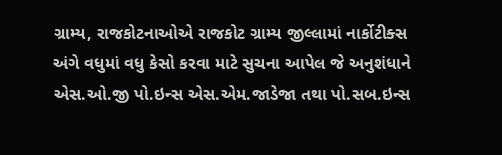ગ્રામ્ય, રાજકોટનાઓએ રાજકોટ ગ્રામ્ય જીલ્લામાં નાર્કોટીક્સ અંગે વધુમાં વધુ કેસો કરવા માટે સુચના આપેલ જે અનુશંધાને એસ.ઓ.જી પો.ઇન્સ એસ.એમ.જાડેજા તથા પો.સબ.ઇન્સ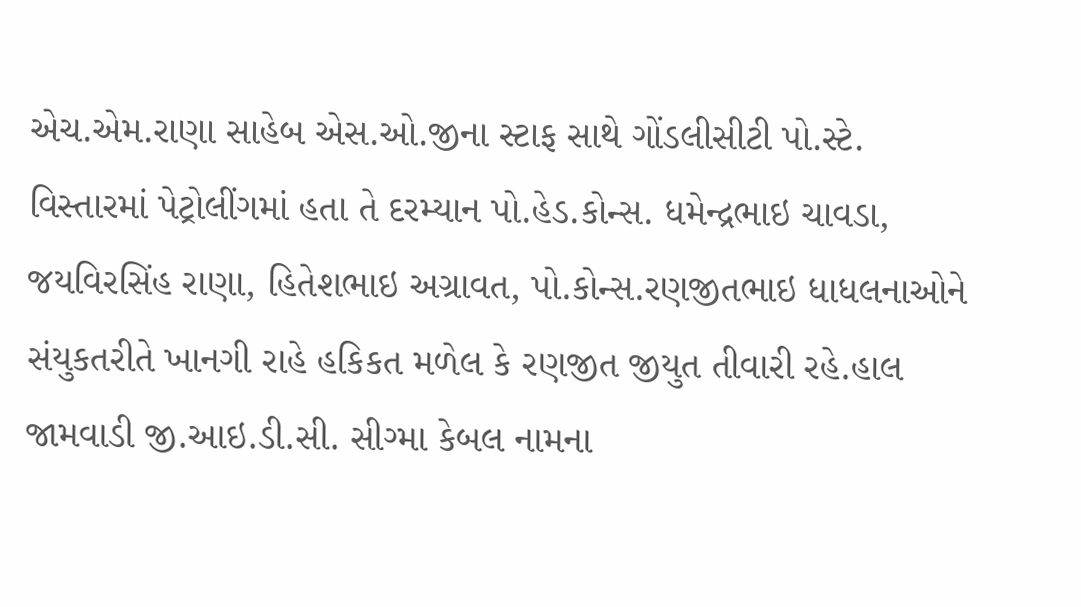એચ.એમ.રાણા સાહેબ એસ.ઓ.જીના સ્ટાફ સાથે ગોંડલીસીટી પો.સ્ટે. વિસ્તારમાં પેટ્રોલીંગમાં હતા તે દરમ્યાન પો.હેડ.કોન્સ. ધમેન્દ્રભાઇ ચાવડા, જયવિરસિંહ રાણા, હિતેશભાઇ અગ્રાવત, પો.કોન્સ.રણજીતભાઇ ધાધલનાઓને સંયુકતરીતે ખાનગી રાહે હકિકત મળેલ કે રણજીત જીયુત તીવારી રહે.હાલ જામવાડી જી.આઇ.ડી.સી. સીગ્મા કેબલ નામના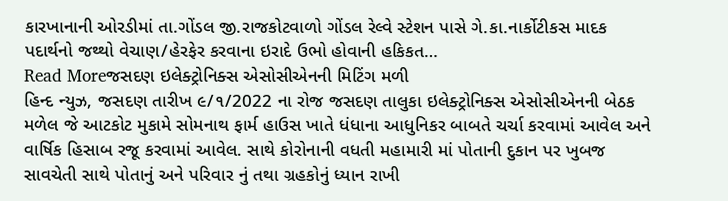કારખાનાની ઓરડીમાં તા.ગોંડલ જી.રાજકોટવાળો ગોંડલ રેલ્વે સ્ટેશન પાસે ગે.કા.નાર્કોટીકસ માદક પદાર્થનો જથ્થો વેચાણ/હેરફેર કરવાના ઇરાદે ઉભો હોવાની હકિકત…
Read Moreજસદણ ઇલેક્ટ્રોનિક્સ એસોસીએનની મિટિંગ મળી
હિન્દ ન્યુઝ, જસદણ તારીખ ૯/૧/2022 ના રોજ જસદણ તાલુકા ઇલેક્ટ્રોનિક્સ એસોસીએનની બેઠક મળેલ જે આટકોટ મુકામે સોમનાથ ફાર્મ હાઉસ ખાતે ધંધાના આધુનિકર બાબતે ચર્ચા કરવામાં આવેલ અને વાર્ષિક હિસાબ રજૂ કરવામાં આવેલ. સાથે કોરોનાની વધતી મહામારી માં પોતાની દુકાન પર ખુબજ સાવચેતી સાથે પોતાનું અને પરિવાર નું તથા ગ્રહકોનું ધ્યાન રાખી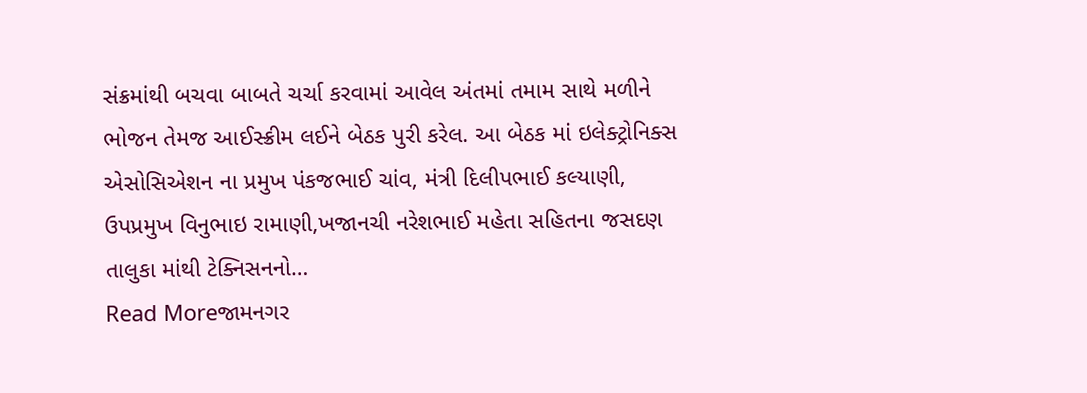સંક્રમાંથી બચવા બાબતે ચર્ચા કરવામાં આવેલ અંતમાં તમામ સાથે મળીને ભોજન તેમજ આઈસ્ક્રીમ લઈને બેઠક પુરી કરેલ. આ બેઠક માં ઇલેક્ટ્રોનિક્સ એસોસિએશન ના પ્રમુખ પંકજભાઈ ચાંવ, મંત્રી દિલીપભાઈ કલ્યાણી, ઉપપ્રમુખ વિનુભાઇ રામાણી,ખજાનચી નરેશભાઈ મહેતા સહિતના જસદણ તાલુકા માંથી ટેક્નિસનનો…
Read Moreજામનગર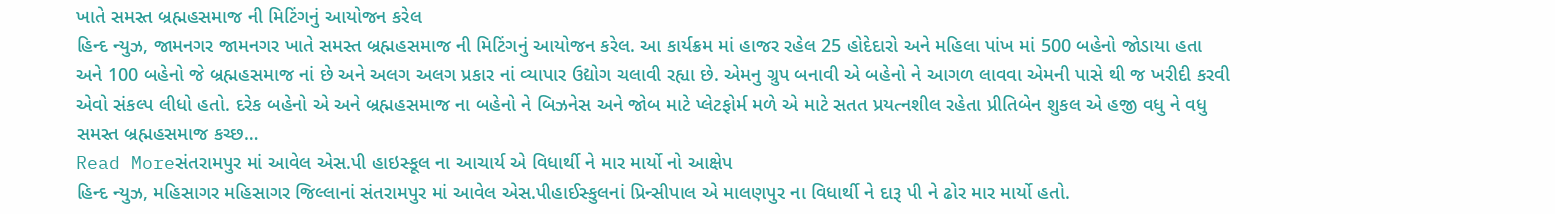ખાતે સમસ્ત બ્રહ્મહસમાજ ની મિટિંગનું આયોજન કરેલ
હિન્દ ન્યુઝ, જામનગર જામનગર ખાતે સમસ્ત બ્રહ્મહસમાજ ની મિટિંગનું આયોજન કરેલ. આ કાર્યક્રમ માં હાજર રહેલ 25 હોદેદારો અને મહિલા પાંખ માં 500 બહેનો જોડાયા હતા અને 100 બહેનો જે બ્રહ્મહસમાજ નાં છે અને અલગ અલગ પ્રકાર નાં વ્યાપાર ઉદ્યોગ ચલાવી રહ્યા છે. એમનુ ગ્રુપ બનાવી એ બહેનો ને આગળ લાવવા એમની પાસે થી જ ખરીદી કરવી એવો સંકલ્પ લીધો હતો. દરેક બહેનો એ અને બ્રહ્મહસમાજ ના બહેનો ને બિઝનેસ અને જોબ માટે પ્લેટફોર્મ મળે એ માટે સતત પ્રયત્નશીલ રહેતા પ્રીતિબેન શુકલ એ હજી વધુ ને વધુ સમસ્ત બ્રહ્મહસમાજ કચ્છ…
Read Moreસંતરામપુર માં આવેલ એસ.પી હાઇસ્કૂલ ના આચાર્ય એ વિધાર્થી ને માર માર્યો નો આક્ષેપ
હિન્દ ન્યુઝ, મહિસાગર મહિસાગર જિલ્લાનાં સંતરામપુર માં આવેલ એસ.પીહાઈસ્કુલનાં પ્રિન્સીપાલ એ માલણપુર ના વિધાર્થી ને દારૂ પી ને ઢોર માર માર્યો હતો.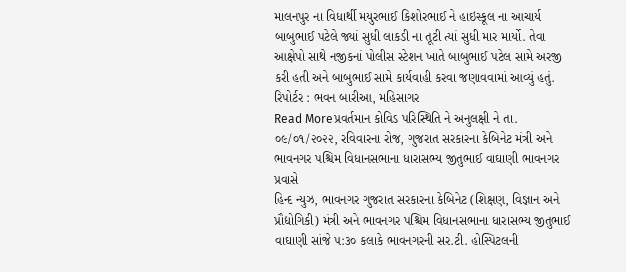માલનપુર ના વિધાર્થી મયુરભાઈ કિશોરભાઈ ને હાઇસ્કૂલ ના આચાર્ય બાબુભાઈ પટેલે જ્યાં સુધી લાકડી ના તૂટી ત્યાં સુધી માર માર્યો. તેવા આક્ષેપો સાથે નજીકનાં પોલીસ સ્ટેશન ખાતે બાબુભાઈ પટેલ સામે અરજી કરી હતી અને બાબુભાઈ સામે કાર્યવાહી કરવા જણાવવામાં આવ્યું હતું. રિપોર્ટર : ભવન બારીઆ, મહિસાગર
Read Moreપ્રવર્તમાન કોવિડ પરિસ્થિતિ ને અનુલક્ષી ને તા. ૦૯/૦૧/૨૦૨૨, રવિવારના રોજ, ગુજરાત સરકારના કેબિનેટ મંત્રી અને ભાવનગર પશ્ચિમ વિધાનસભાના ધારાસભ્ય જીતુભાઈ વાઘાણી ભાવનગર પ્રવાસે
હિન્દ ન્યુઝ, ભાવનગર ગુજરાત સરકારના કેબિનેટ (શિક્ષણ, વિજ્ઞાન અને પ્રૌદ્યોગિકી) મંત્રી અને ભાવનગર પશ્ચિમ વિધાનસભાના ધારાસભ્ય જીતુભાઈ વાઘાણી સાંજે ૫:૩૦ કલાકે ભાવનગરની સર.ટી. હોસ્પિટલની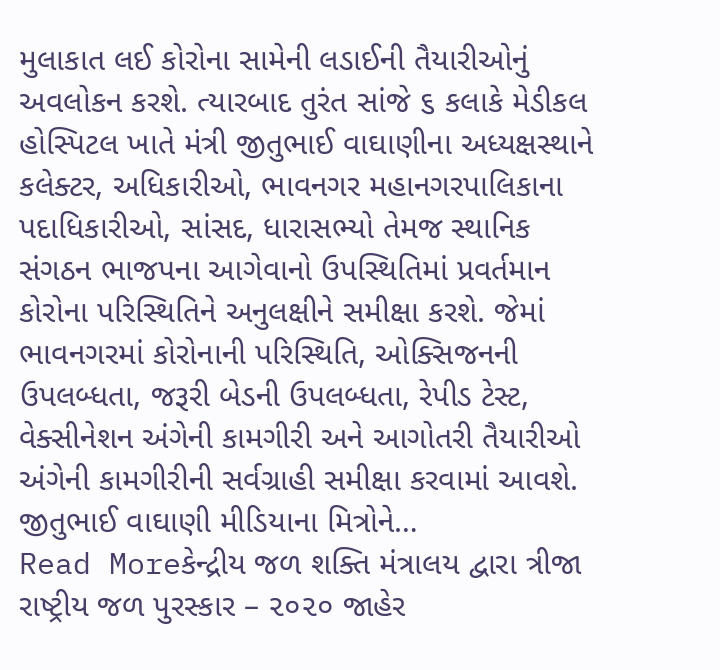મુલાકાત લઈ કોરોના સામેની લડાઈની તૈયારીઓનું અવલોકન કરશે. ત્યારબાદ તુરંત સાંજે ૬ કલાકે મેડીકલ હોસ્પિટલ ખાતે મંત્રી જીતુભાઈ વાઘાણીના અધ્યક્ષસ્થાને કલેક્ટર, અધિકારીઓ, ભાવનગર મહાનગરપાલિકાના પદાધિકારીઓ, સાંસદ, ધારાસભ્યો તેમજ સ્થાનિક સંગઠન ભાજપના આગેવાનો ઉપસ્થિતિમાં પ્રવર્તમાન કોરોના પરિસ્થિતિને અનુલક્ષીને સમીક્ષા કરશે. જેમાં ભાવનગરમાં કોરોનાની પરિસ્થિતિ, ઓક્સિજનની ઉપલબ્ધતા, જરૂરી બેડની ઉપલબ્ધતા, રેપીડ ટેસ્ટ, વેક્સીનેશન અંગેની કામગીરી અને આગોતરી તૈયારીઓ અંગેની કામગીરીની સર્વગ્રાહી સમીક્ષા કરવામાં આવશે. જીતુભાઈ વાઘાણી મીડિયાના મિત્રોને…
Read Moreકેન્દ્રીય જળ શક્તિ મંત્રાલય દ્વારા ત્રીજા રાષ્ટ્રીય જળ પુરસ્કાર – ૨૦૨૦ જાહેર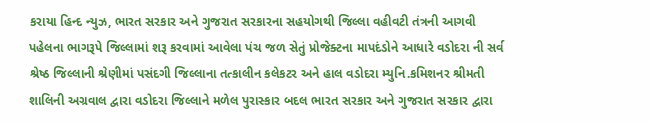કરાયા હિન્દ ન્યુઝ, ભારત સરકાર અને ગુજરાત સરકારના સહયોગથી જિલ્લા વહીવટી તંત્રની આગવી પહેલના ભાગરૂપે જિલ્લામાં શરૂ કરવામાં આવેલા પંચ જળ સેતું પ્રોજેક્ટના માપદંડોને આધારે વડોદરા ની સર્વ શ્રેષ્ઠ જિલ્લાની શ્રેણીમાં પસંદગી જિલ્લાના તત્કાલીન કલેકટર અને હાલ વડોદરા મ્યુનિ.કમિશનર શ્રીમતી શાલિની અગ્રવાલ દ્વારા વડોદરા જિલ્લાને મળેલ પુરાસ્કાર બદલ ભારત સરકાર અને ગુજરાત સરકાર દ્વારા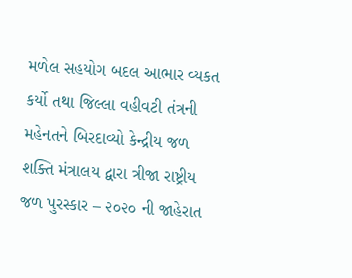મળેલ સહયોગ બદલ આભાર વ્યકત કર્યો તથા જિલ્લા વહીવટી તંત્રની મહેનતને બિરદાવ્યો કેન્દ્રીય જળ શક્તિ મંત્રાલય દ્વારા ત્રીજા રાષ્ટ્રીય જળ પુરસ્કાર – ૨૦૨૦ ની જાહેરાત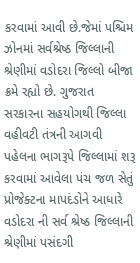કરવામાં આવી છે.જેમાં પશ્ચિમ ઝોનમાં સર્વશ્રેષ્ઠ જિલ્લાની શ્રેણીમાં વડોદરા જિલ્લો બીજા ક્રમે રહ્યો છે. ગુજરાત સરકારના સહયોગથી જિલ્લા વહીવટી તંત્રની આગવી પહેલના ભાગરૂપે જિલ્લામાં શરૂ કરવામાં આવેલા પંચ જળ સેતું પ્રોજેક્ટના માપદંડોને આધારે વડોદરા ની સર્વ શ્રેષ્ઠ જિલ્લાની શ્રેણીમાં પસંદગી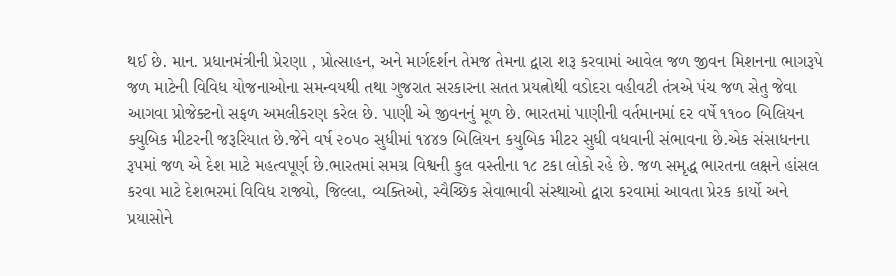થઈ છે. માન. પ્રધાનમંત્રીની પ્રેરણા , પ્રોત્સાહન, અને માર્ગદર્શન તેમજ તેમના દ્વારા શરૂ કરવામાં આવેલ જળ જીવન મિશનના ભાગરૂપે જળ માટેની વિવિધ યોજનાઓના સમન્વયથી તથા ગુજરાત સરકારના સતત પ્રયત્નોથી વડોદરા વહીવટી તંત્રએ પંચ જળ સેતુ જેવા આગવા પ્રોજેક્ટનો સફળ અમલીકરણ કરેલ છે. પાણી એ જીવનનું મૂળ છે. ભારતમાં પાણીની વર્તમાનમાં દર વર્ષે ૧૧૦૦ બિલિયન ક્યુબિક મીટરની જરૂરિયાત છે.જેને વર્ષ ૨૦૫૦ સુધીમાં ૧૪૪૭ બિલિયન કયુબિક મીટર સુધી વધવાની સંભાવના છે.એક સંસાધનના રૂપમાં જળ એ દેશ માટે મહત્વપૂર્ણ છે.ભારતમાં સમગ્ર વિશ્વની કુલ વસ્તીના ૧૮ ટકા લોકો રહે છે. જળ સમૃદ્ધ ભારતના લક્ષને હાંસલ કરવા માટે દેશભરમાં વિવિધ રાજ્યો, જિલ્લા, વ્યક્તિઓ, સ્વૈચ્છિક સેવાભાવી સંસ્થાઓ દ્વારા કરવામાં આવતા પ્રેરક કાર્યો અને પ્રયાસોને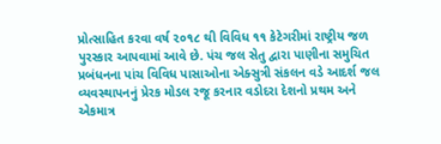પ્રોત્સાહિત કરવા વર્ષ ૨૦૧૮ થી વિવિધ ૧૧ કેટેગરીમાં રાષ્ટ્રીય જળ પુરસ્કાર આપવામાં આવે છે. પંચ જલ સેતુ દ્વારા પાણીના સમુચિત પ્રબંધનના પાંચ વિવિધ પાસાઓના એક્સુત્રી સંકલન વડે આદર્શ જલ વ્યવસ્થાપનનું પ્રેરક મોડલ રજૂ કરનાર વડોદરા દેશનો પ્રથમ અને એકમાત્ર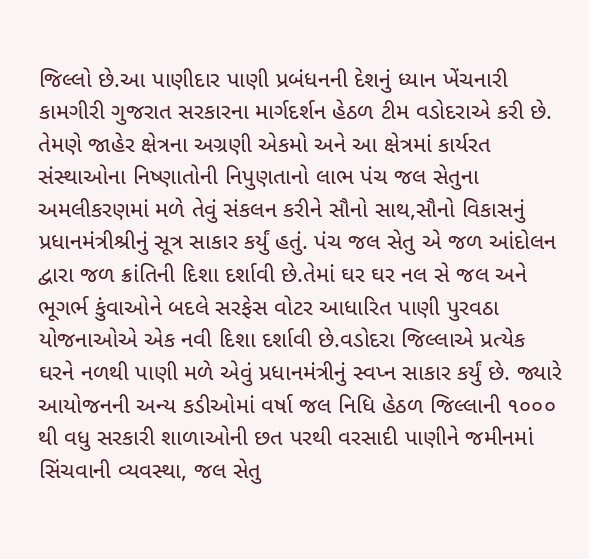જિલ્લો છે.આ પાણીદાર પાણી પ્રબંધનની દેશનું ધ્યાન ખેંચનારી કામગીરી ગુજરાત સરકારના માર્ગદર્શન હેઠળ ટીમ વડોદરાએ કરી છે. તેમણે જાહેર ક્ષેત્રના અગ્રણી એકમો અને આ ક્ષેત્રમાં કાર્યરત સંસ્થાઓના નિષ્ણાતોની નિપુણતાનો લાભ પંચ જલ સેતુના અમલીકરણમાં મળે તેવું સંકલન કરીને સૌનો સાથ,સૌનો વિકાસનું પ્રધાનમંત્રીશ્રીનું સૂત્ર સાકાર કર્યું હતું. પંચ જલ સેતુ એ જળ આંદોલન દ્વારા જળ ક્રાંતિની દિશા દર્શાવી છે.તેમાં ઘર ઘર નલ સે જલ અને ભૂગર્ભ કુંવાઓને બદલે સરફેસ વોટર આધારિત પાણી પુરવઠા યોજનાઓએ એક નવી દિશા દર્શાવી છે.વડોદરા જિલ્લાએ પ્રત્યેક ઘરને નળથી પાણી મળે એવું પ્રધાનમંત્રીનું સ્વપ્ન સાકાર કર્યું છે. જ્યારે આયોજનની અન્ય કડીઓમાં વર્ષા જલ નિધિ હેઠળ જિલ્લાની ૧૦૦૦ થી વધુ સરકારી શાળાઓની છત પરથી વરસાદી પાણીને જમીનમાં સિંચવાની વ્યવસ્થા, જલ સેતુ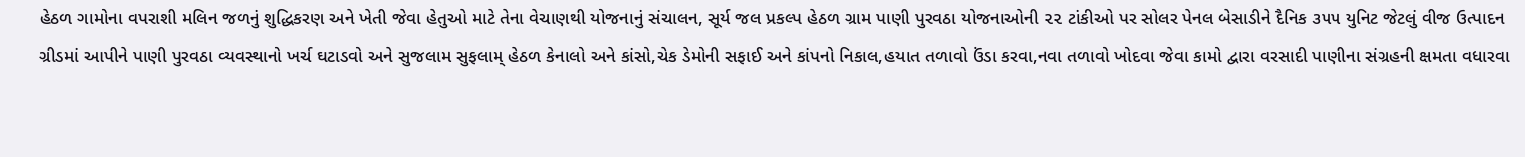હેઠળ ગામોના વપરાશી મલિન જળનું શુદ્ધિકરણ અને ખેતી જેવા હેતુઓ માટે તેના વેચાણથી યોજનાનું સંચાલન, સૂર્ય જલ પ્રકલ્પ હેઠળ ગ્રામ પાણી પુરવઠા યોજનાઓની ૨૨ ટાંકીઓ પર સોલર પેનલ બેસાડીને દૈનિક ૩૫૫ યુનિટ જેટલું વીજ ઉત્પાદન ગ્રીડમાં આપીને પાણી પુરવઠા વ્યવસ્થાનો ખર્ચ ઘટાડવો અને સુજલામ સુફલામ્ હેઠળ કેનાલો અને કાંસો,ચેક ડેમોની સફાઈ અને કાંપનો નિકાલ,હયાત તળાવો ઉંડા કરવા,નવા તળાવો ખોદવા જેવા કામો દ્વારા વરસાદી પાણીના સંગ્રહની ક્ષમતા વધારવા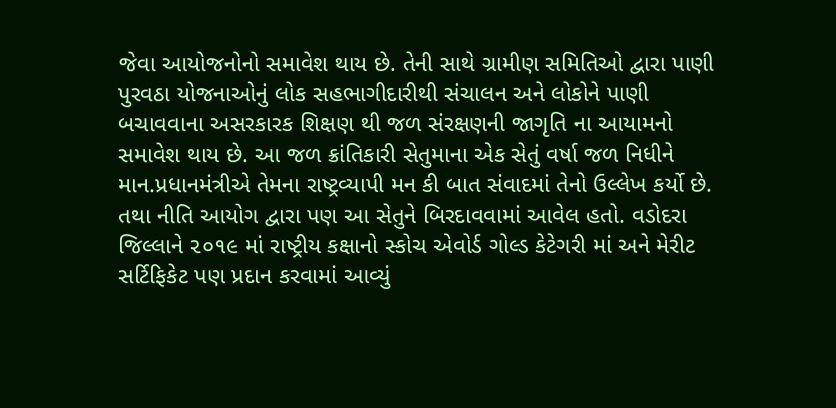જેવા આયોજનોનો સમાવેશ થાય છે. તેની સાથે ગ્રામીણ સમિતિઓ દ્વારા પાણી પુરવઠા યોજનાઓનું લોક સહભાગીદારીથી સંચાલન અને લોકોને પાણી બચાવવાના અસરકારક શિક્ષણ થી જળ સંરક્ષણની જાગૃતિ ના આયામનો સમાવેશ થાય છે. આ જળ ક્રાંતિકારી સેતુમાના એક સેતું વર્ષા જળ નિધીને માન.પ્રધાનમંત્રીએ તેમના રાષ્ટ્રવ્યાપી મન કી બાત સંવાદમાં તેનો ઉલ્લેખ કર્યો છે. તથા નીતિ આયોગ દ્વારા પણ આ સેતુને બિરદાવવામાં આવેલ હતો. વડોદરા જિલ્લાને ૨૦૧૯ માં રાષ્ટ્રીય કક્ષાનો સ્કોચ એવોર્ડ ગોલ્ડ કેટેગરી માં અને મેરીટ સર્ટિફિકેટ પણ પ્રદાન કરવામાં આવ્યું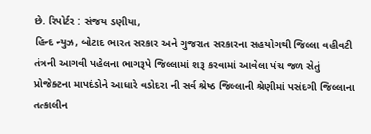છે. રિપોર્ટર : સંજય ડણીયા,
હિન્દ ન્યુઝ, બોટાદ ભારત સરકાર અને ગુજરાત સરકારના સહયોગથી જિલ્લા વહીવટી તંત્રની આગવી પહેલના ભાગરૂપે જિલ્લામાં શરૂ કરવામાં આવેલા પંચ જળ સેતું પ્રોજેક્ટના માપદંડોને આધારે વડોદરા ની સર્વ શ્રેષ્ઠ જિલ્લાની શ્રેણીમાં પસંદગી જિલ્લાના તત્કાલીન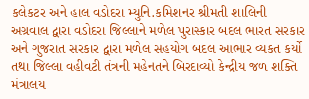કલેકટર અને હાલ વડોદરા મ્યુનિ.કમિશનર શ્રીમતી શાલિની અગ્રવાલ દ્વારા વડોદરા જિલ્લાને મળેલ પુરાસ્કાર બદલ ભારત સરકાર અને ગુજરાત સરકાર દ્વારા મળેલ સહયોગ બદલ આભાર વ્યકત કર્યો તથા જિલ્લા વહીવટી તંત્રની મહેનતને બિરદાવ્યો કેન્દ્રીય જળ શક્તિ મંત્રાલય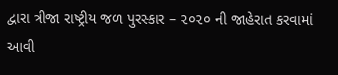દ્વારા ત્રીજા રાષ્ટ્રીય જળ પુરસ્કાર – ૨૦૨૦ ની જાહેરાત કરવામાં આવી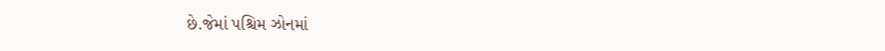છે.જેમાં પશ્ચિમ ઝોનમાં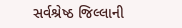સર્વશ્રેષ્ઠ જિલ્લાની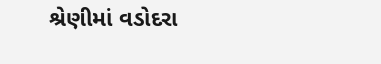શ્રેણીમાં વડોદરા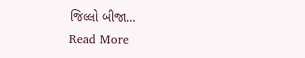જિલ્લો બીજા…
Read More